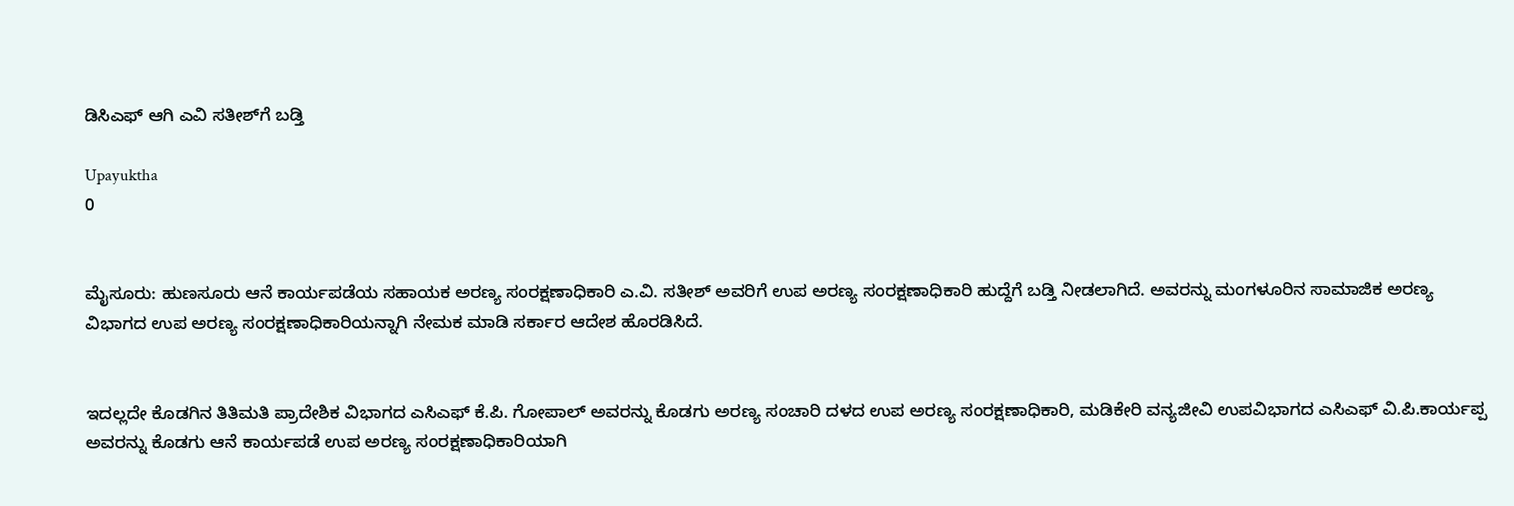ಡಿಸಿಎಫ್‌ ಆಗಿ ಎವಿ ಸತೀಶ್‌ಗೆ ಬಡ್ತಿ

Upayuktha
0


ಮೈಸೂರು: ಹುಣಸೂರು ಆನೆ ಕಾರ್ಯಪಡೆಯ ಸಹಾಯಕ ಅರಣ್ಯ ಸಂರಕ್ಷಣಾಧಿಕಾರಿ ಎ.ವಿ. ಸತೀಶ್ ಅವರಿಗೆ ಉಪ ಅರಣ್ಯ ಸಂರಕ್ಷಣಾಧಿಕಾರಿ ಹುದ್ದೆಗೆ ಬಡ್ತಿ ನೀಡಲಾಗಿದೆ. ಅವರನ್ನು ಮಂಗಳೂರಿನ ಸಾಮಾಜಿಕ ಅರಣ್ಯ ವಿಭಾಗದ ಉಪ ಅರಣ್ಯ ಸಂರಕ್ಷಣಾಧಿಕಾರಿಯನ್ನಾಗಿ ನೇಮಕ ಮಾಡಿ ಸರ್ಕಾರ ಆದೇಶ ಹೊರಡಿಸಿದೆ.


ಇದಲ್ಲದೇ ಕೊಡಗಿನ ತಿತಿಮತಿ ಪ್ರಾದೇಶಿಕ ವಿಭಾಗದ ಎಸಿಎಫ್‌ ಕೆ.ಪಿ. ಗೋಪಾಲ್‌ ಅವರನ್ನು ಕೊಡಗು ಅರಣ್ಯ ಸಂಚಾರಿ ದಳದ ಉಪ ಅರಣ್ಯ ಸಂರಕ್ಷಣಾಧಿಕಾರಿ, ಮಡಿಕೇರಿ ವನ್ಯಜೀವಿ ಉಪವಿಭಾಗದ ಎಸಿಎಫ್‌ ವಿ.ಪಿ.ಕಾರ್ಯಪ್ಪ ಅವರನ್ನು ಕೊಡಗು ಆನೆ ಕಾರ್ಯಪಡೆ ಉಪ ಅರಣ್ಯ ಸಂರಕ್ಷಣಾಧಿಕಾರಿಯಾಗಿ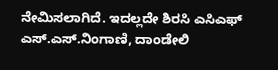ನೇಮಿಸಲಾಗಿದೆ. ಇದಲ್ಲದೇ ಶಿರಸಿ ಎಸಿಎಫ್‌ ಎಸ್‌.ಎಸ್‌.ನಿಂಗಾಣಿ, ದಾಂಡೇಲಿ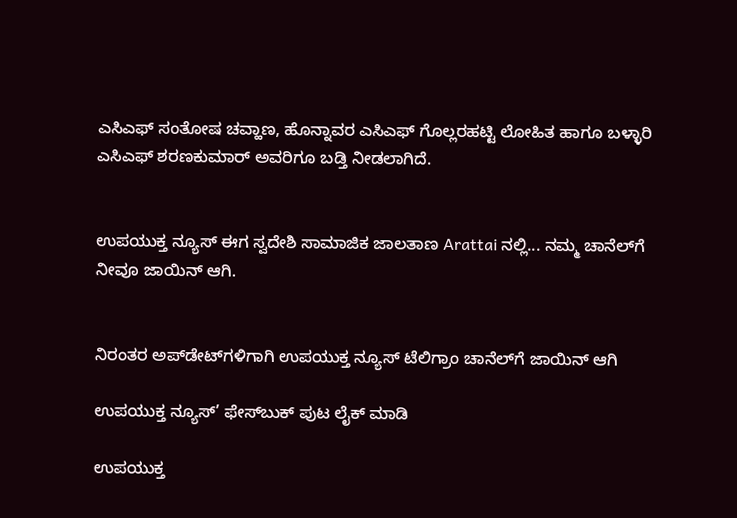ಎಸಿಎಫ್‌ ಸಂತೋಷ ಚವ್ಹಾಣ, ಹೊನ್ನಾವರ ಎಸಿಎಫ್‌ ಗೊಲ್ಲರಹಟ್ಟಿ ಲೋಹಿತ ಹಾಗೂ ಬಳ್ಳಾರಿ ಎಸಿಎಫ್‌ ಶರಣಕುಮಾರ್ ಅವರಿಗೂ ಬಡ್ತಿ ನೀಡಲಾಗಿದೆ.


ಉಪಯುಕ್ತ ನ್ಯೂಸ್ ಈಗ ಸ್ವದೇಶಿ ಸಾಮಾಜಿಕ ಜಾಲತಾಣ Arattai ನಲ್ಲಿ... ನಮ್ಮ ಚಾನೆಲ್‌ಗೆ ನೀವೂ ಜಾಯಿನ್ ಆಗಿ.


ನಿರಂತರ ಅಪ್‌ಡೇಟ್‌ಗಳಿಗಾಗಿ ಉಪಯುಕ್ತ ನ್ಯೂಸ್‌ ಟೆಲಿಗ್ರಾಂ ಚಾನೆಲ್‌ಗೆ ಜಾಯಿನ್‌ ಆಗಿ

ಉಪಯುಕ್ತ ನ್ಯೂಸ್‌’ ಫೇಸ್‌ಬುಕ್ ಪುಟ ಲೈಕ್ ಮಾಡಿ

ಉಪಯುಕ್ತ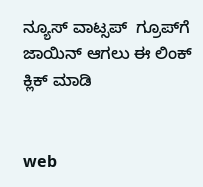ನ್ಯೂಸ್‌ ವಾಟ್ಸಪ್‌  ಗ್ರೂಪ್‌ಗೆ ಜಾಯಿನ್ ಆಗಲು ಈ ಲಿಂಕ್ ಕ್ಲಿಕ್ ಮಾಡಿ


web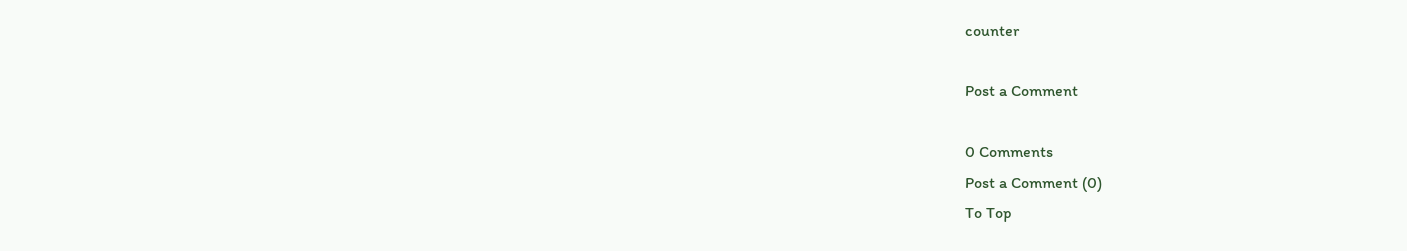counter

Post a Comment

0 Comments
Post a Comment (0)
To Top